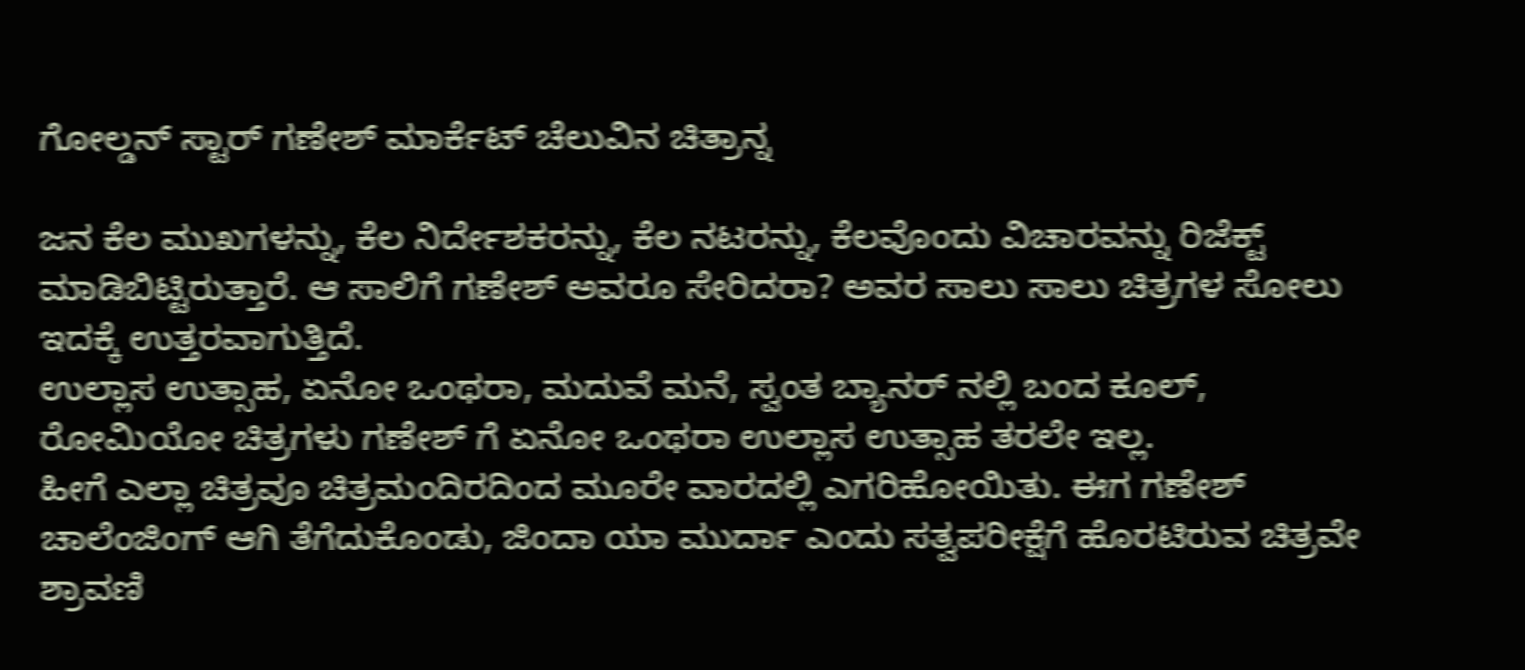ಗೋಲ್ಡನ್ ಸ್ಟಾರ್ ಗಣೇಶ್ ಮಾರ್ಕೆಟ್ ಚೆಲುವಿನ ಚಿತ್ರಾನ್ನ

ಜನ ಕೆಲ ಮುಖಗಳನ್ನು, ಕೆಲ ನಿರ್ದೇಶಕರನ್ನು, ಕೆಲ ನಟರನ್ನು, ಕೆಲವೊಂದು ವಿಚಾರವನ್ನು ರಿಜೆಕ್ಟ್ ಮಾಡಿಬಿಟ್ಟಿರುತ್ತಾರೆ. ಆ ಸಾಲಿಗೆ ಗಣೇಶ್ ಅವರೂ ಸೇರಿದರಾ? ಅವರ ಸಾಲು ಸಾಲು ಚಿತ್ರಗಳ ಸೋಲು ಇದಕ್ಕೆ ಉತ್ತರವಾಗುತ್ತಿದೆ.
ಉಲ್ಲಾಸ ಉತ್ಸಾಹ, ಏನೋ ಒಂಥರಾ, ಮದುವೆ ಮನೆ, ಸ್ವಂತ ಬ್ಯಾನರ್ ನಲ್ಲಿ ಬಂದ ಕೂಲ್, ರೋಮಿಯೋ ಚಿತ್ರಗಳು ಗಣೇಶ್ ಗೆ ಏನೋ ಒಂಥರಾ ಉಲ್ಲಾಸ ಉತ್ಸಾಹ ತರಲೇ ಇಲ್ಲ.
ಹೀಗೆ ಎಲ್ಲಾ ಚಿತ್ರವೂ ಚಿತ್ರಮಂದಿರದಿಂದ ಮೂರೇ ವಾರದಲ್ಲಿ ಎಗರಿಹೋಯಿತು. ಈಗ ಗಣೇಶ್ ಚಾಲೆಂಜಿಂಗ್ ಆಗಿ ತೆಗೆದುಕೊಂಡು, ಜಿಂದಾ ಯಾ ಮುರ್ದಾ ಎಂದು ಸತ್ವಪರೀಕ್ಷೆಗೆ ಹೊರಟಿರುವ ಚಿತ್ರವೇ ಶ್ರಾವಣಿ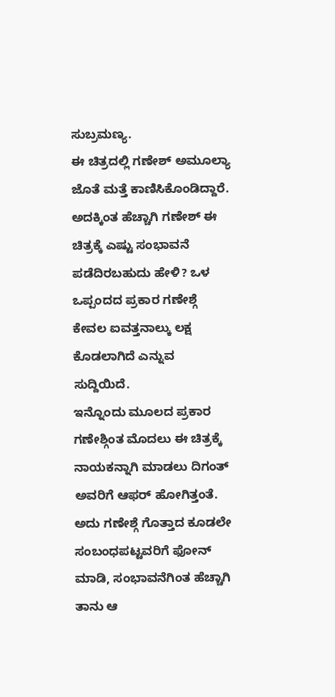ಸುಬ್ರಮಣ್ಯ.
ಈ ಚಿತ್ರದಲ್ಲಿ ಗಣೇಶ್ ಅಮೂಲ್ಯಾ ಜೊತೆ ಮತ್ತೆ ಕಾಣಿಸಿಕೊಂಡಿದ್ದಾರೆ. ಅದಕ್ಕಿಂತ ಹೆಚ್ಚಾಗಿ ಗಣೇಶ್ ಈ ಚಿತ್ರಕ್ಕೆ ಎಷ್ಟು ಸಂಭಾವನೆ ಪಡೆದಿರಬಹುದು ಹೇಳಿ? ಒಳ ಒಪ್ಪಂದದ ಪ್ರಕಾರ ಗಣೇಶ್ಗೆ ಕೇವಲ ಐವತ್ತನಾಲ್ಕು ಲಕ್ಷ ಕೊಡಲಾಗಿದೆ ಎನ್ನುವ ಸುದ್ದಿಯಿದೆ.
ಇನ್ನೊಂದು ಮೂಲದ ಪ್ರಕಾರ ಗಣೇಶ್ಗಿಂತ ಮೊದಲು ಈ ಚಿತ್ರಕ್ಕೆ ನಾಯಕನ್ನಾಗಿ ಮಾಡಲು ದಿಗಂತ್ ಅವರಿಗೆ ಆಫರ್ ಹೋಗಿತ್ತಂತೆ. ಅದು ಗಣೇಶ್ಗೆ ಗೊತ್ತಾದ ಕೂಡಲೇ ಸಂಬಂಧಪಟ್ಟವರಿಗೆ ಫೋನ್ ಮಾಡಿ, ಸಂಭಾವನೆಗಿಂತ ಹೆಚ್ಚಾಗಿ ತಾನು ಆ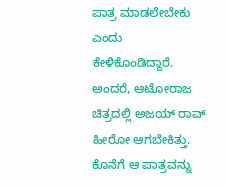ಪಾತ್ರ ಮಾಡಲೇಬೇಕು ಎಂದು ಕೇಳಿಕೊಂಡಿದ್ದಾರೆ.
ಅಂದರೆ, ಆಟೋರಾಜ ಚಿತ್ರದಲ್ಲಿ ಅಜಯ್ ರಾವ್ ಹೀರೋ ಆಗಬೇಕಿತ್ತು. ಕೊನೆಗೆ ಆ ಪಾತ್ರವನ್ನು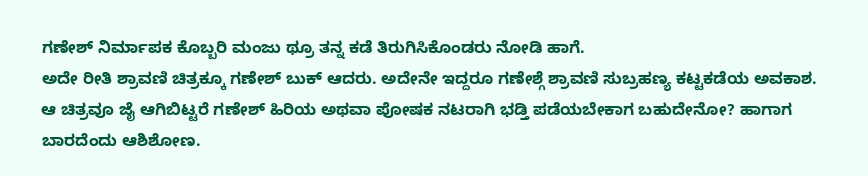ಗಣೇಶ್ ನಿರ್ಮಾಪಕ ಕೊಬ್ಬರಿ ಮಂಜು ಥ್ರೂ ತನ್ನ ಕಡೆ ತಿರುಗಿಸಿಕೊಂಡರು ನೋಡಿ ಹಾಗೆ.
ಅದೇ ರೀತಿ ಶ್ರಾವಣಿ ಚಿತ್ರಕ್ಕೂ ಗಣೇಶ್ ಬುಕ್ ಆದರು. ಅದೇನೇ ಇದ್ದರೂ ಗಣೇಶ್ಗೆ ಶ್ರಾವಣಿ ಸುಬ್ರಹಣ್ಯ ಕಟ್ಟಕಡೆಯ ಅವಕಾಶ.
ಆ ಚಿತ್ರವೂ ಜೈ ಆಗಿಬಿಟ್ಟರೆ ಗಣೇಶ್ ಹಿರಿಯ ಅಥವಾ ಪೋಷಕ ನಟರಾಗಿ ಭಡ್ತಿ ಪಡೆಯಬೇಕಾಗ ಬಹುದೇನೋ? ಹಾಗಾಗ ಬಾರದೆಂದು ಆಶಿಶೋಣ.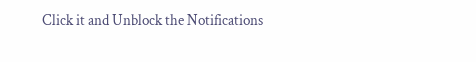Click it and Unblock the Notifications